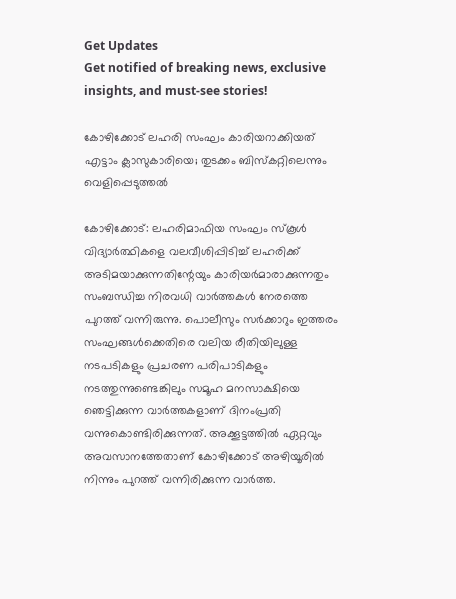Get Updates
Get notified of breaking news, exclusive insights, and must-see stories!

കോഴിക്കോട് ലഹരി സംഘം കാരിയറാക്കിയത് എട്ടാം ക്ലാസുകാരിയെ; തുടക്കം ബിസ്കറ്റിലെന്നും വെളിപ്പെടുത്തല്‍

കോഴിക്കോട്: ലഹരിമാഫിയ സംഘം സ്കൂള്‍ വിദ്യാർത്ഥികളെ വലവീശിപ്പിടിച്ച് ലഹരിക്ക് അടിമയാക്കുന്നതിന്റേയും കാരിയർമാരാക്കുന്നതും സംബന്ധിച്ച നിരവധി വാർത്തകള്‍ നേരത്തെ പുറത്ത് വന്നിരുന്നു. പൊലീസും സർക്കാറും ഇത്തരം സംഘങ്ങള്‍ക്കെതിരെ വലിയ രീതിയിലുള്ള നടപടികളും പ്രചരണ പരിപാടികളും നടത്തുന്നുണ്ടെങ്കിലും സമൂഹ മനസാക്ഷിയെ ഞെട്ടിക്കുന്ന വാർത്തകളാണ് ദിനംപ്രതി വന്നുകൊണ്ടിരിക്കുന്നത്. അക്കൂട്ടത്തില്‍ ഏറ്റവും അവസാനത്തേതാണ് കോഴിക്കോട് അഴിയൂരില്‍ നിന്നും പുറത്ത് വന്നിരിക്കുന്ന വാർത്ത.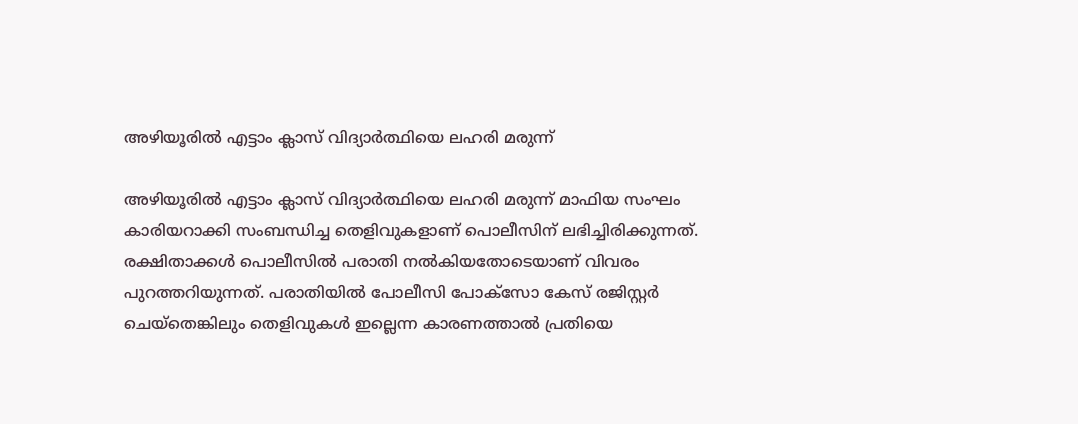അഴിയൂരില്‍ എട്ടാം ക്ലാസ് വിദ്യാർത്ഥിയെ ലഹരി മരുന്ന്

അഴിയൂരില്‍ എട്ടാം ക്ലാസ് വിദ്യാർത്ഥിയെ ലഹരി മരുന്ന് മാഫിയ സംഘം കാരിയറാക്കി സംബന്ധിച്ച തെളിവുകളാണ് പൊലീസിന് ലഭിച്ചിരിക്കുന്നത്. രക്ഷിതാക്കള്‍ പൊലീസില്‍ പരാതി നല്‍കിയതോടെയാണ് വിവരം പുറത്തറിയുന്നത്. പരാതിയില്‍ പോലീസി പോക്സോ കേസ് രജിസ്റ്റർ ചെയ്തെങ്കിലും തെളിവുകള്‍ ഇല്ലെന്ന കാരണത്താല്‍ പ്രതിയെ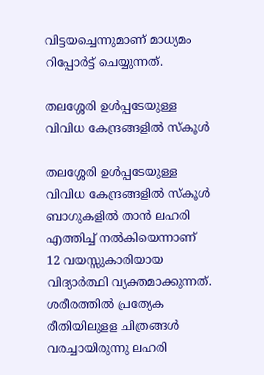വിട്ടയച്ചെന്നുമാണ് മാധ്യമം റിപ്പോർട്ട് ചെയ്യുന്നത്.

തലശ്ശേരി ഉള്‍പ്പടേയുള്ള വിവിധ കേന്ദ്രങ്ങളില്‍ സ്കൂള്‍

തലശ്ശേരി ഉള്‍പ്പടേയുള്ള വിവിധ കേന്ദ്രങ്ങളില്‍ സ്കൂള്‍ ബാഗുകളില്‍ താന്‍ ലഹരി എത്തിച്ച് നല്‍കിയെന്നാണ് 12 വയസ്സുകാരിയായ വിദ്യാർത്ഥി വ്യക്തമാക്കുന്നത്. ശരീരത്തില്‍ പ്രത്യേക രീതിയിലുളള ചിത്രങ്ങള്‍ വരച്ചായിരുന്നു ലഹരി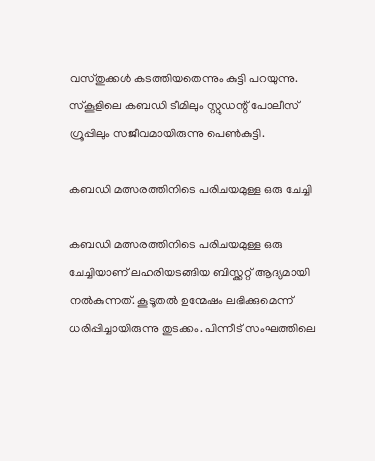വസ്തുക്കള്‍ കടത്തിയതെന്നും കുട്ടി പറയുന്നു. സ്കൂളിലെ കബഡി ടീമിലും സ്റ്റുഡന്റ് പോലീസ് ഗ്രൂപ്പിലും സജീവമായിരുന്നു പെണ്‍കുട്ടി.

കബഡി മത്സരത്തിനിടെ പരിചയമുള്ള ഒരു ചേച്ചി

കബഡി മത്സരത്തിനിടെ പരിചയമുള്ള ഒരു ചേച്ചിയാണ് ലഹരിയടങ്ങിയ ബിസ്ക്കറ്റ് ആദ്യമായി നല്‍കുന്നത്. കൂടൂതൽ ഉന്മേഷം ലഭിക്കുമെന്ന് ധരിപ്പിച്ചായിരുന്നു തുടക്കം. പിന്നീട് സംഘത്തിലെ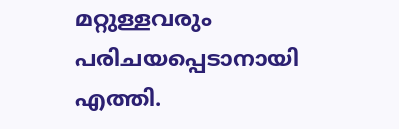മറ്റുള്ളവരും പരിചയപ്പെടാനായി എത്തി.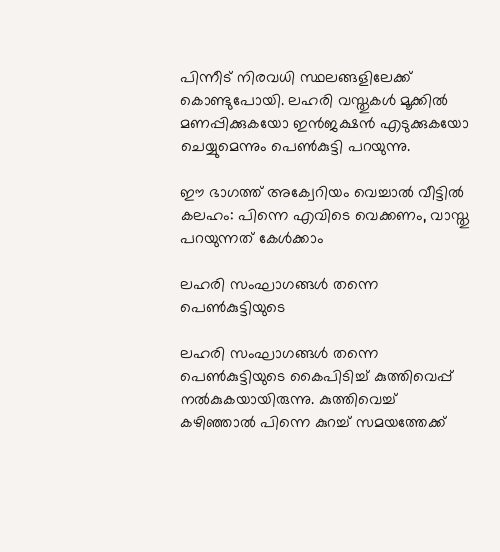പിന്നീട് നിരവധി സ്ഥലങ്ങളിലേക്ക് കൊണ്ടുപോയി. ലഹരി വസ്തുകള്‍ മൂക്കില്‍ മണപ്പിക്കുകയോ ഇന്‍ജക്ഷന്‍ എടുക്കുകയോ ചെയ്യുമെന്നും പെണ്‍കുട്ടി പറയുന്നു.

ഈ ഭാഗത്ത് അക്വേറിയം വെച്ചാല്‍ വീട്ടില്‍ കലഹം: പിന്നെ എവിടെ വെക്കണം, വാസ്തു പറയുന്നത് കേള്‍ക്കാം

ലഹരി സംഘാഗങ്ങള്‍ തന്നെ പെണ്‍കുട്ടിയുടെ

ലഹരി സംഘാഗങ്ങള്‍ തന്നെ പെണ്‍കുട്ടിയുടെ കൈപിടിച്ച് കുത്തിവെപ്പ് നല്‍കുകയായിരുന്നു. കുത്തിവെച്ച് കഴിഞ്ഞാല്‍ പിന്നെ കുറച്ച് സമയത്തേക്ക്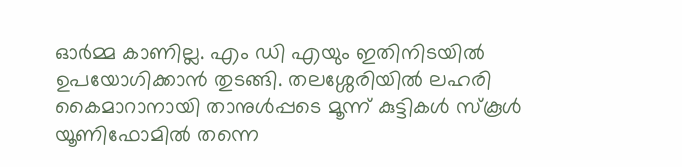ഓർമ്മ കാണില്ല. എം ഡി എയും ഇതിനിടയില്‍ ഉപയോഗിക്കാന്‍ തുടങ്ങി. തലശ്ശേരിയില്‍ ലഹരി കൈമാറാനായി താനുള്‍പ്പടെ മൂന്ന് കുട്ടികള്‍ സ്കൂള്‍ യൂണിഫോമില്‍ തന്നെ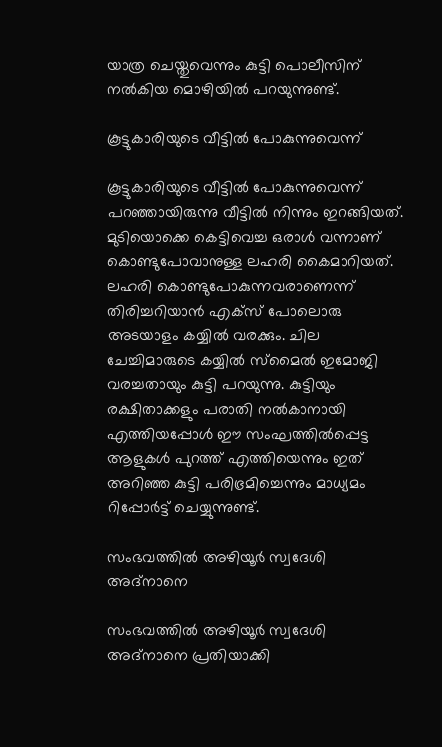യാത്ര ചെയ്തുവെന്നും കുട്ടി പൊലീസിന് നല്‍കിയ മൊഴിയില്‍ പറയുന്നുണ്ട്.

കൂട്ടുകാരിയുടെ വീട്ടില്‍ പോകുന്നുവെന്ന്

കൂട്ടുകാരിയുടെ വീട്ടില്‍ പോകുന്നുവെന്ന് പറഞ്ഞായിരുന്നു വീട്ടില്‍ നിന്നും ഇറങ്ങിയത്. മുടിയൊക്കെ കെട്ടിവെച്ച ഒരാള്‍ വന്നാണ് കൊണ്ടുപോവാനുള്ള ലഹരി കൈമാറിയത്. ലഹരി കൊണ്ടുപോകുന്നവരാണെന്ന് തിരിച്ചറിയാൻ എക്സ് പോലൊരു അടയാളം കയ്യിൽ വരക്കും. ചില ചേച്ചിമാരുടെ കയ്യിൽ സ്മൈൽ ഇമോജി വരച്ചതായും കുട്ടി പറയുന്നു. കുട്ടിയും രക്ഷിതാക്കളും പരാതി നല്‍കാനായി എത്തിയപ്പോള്‍ ഈ സംഘത്തില്‍പ്പെട്ട ആളുകള്‍ പുറത്ത് എത്തിയെന്നും ഇത് അറിഞ്ഞ കുട്ടി പരിഭ്രമിച്ചെന്നും മാധ്യമം റിപ്പോർട്ട് ചെയ്യുന്നുണ്ട്.

സംഭവത്തില്‍ അഴിയൂര്‍ സ്വദേശി അദ്നാനെ

സംഭവത്തില്‍ അഴിയൂര്‍ സ്വദേശി അദ്നാനെ പ്രതിയാക്കി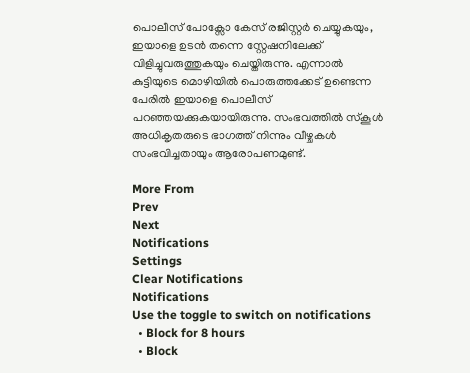പൊലീസ് പോക്സോ കേസ് രജിസ്റ്റര്‍ ചെയ്യുകയും, ഇയാളെ ഉടന്‍ തന്നെ സ്റ്റേഷനിലേക്ക് വിളിച്ചുവരുത്തുകയും ചെയ്തിരുന്നു. എന്നാല്‍ കുട്ടിയുടെ മൊഴിയില്‍ പൊരുത്തക്കേട് ഉണ്ടെന്ന പേരില്‍ ഇയാളെ പൊലീസ് പറഞ്ഞയക്കുകയായിരുന്നു. സംഭവത്തില്‍ സ്കൂള്‍ അധികൃതരുടെ ഭാഗത്ത് നിന്നും വീഴ്ചകള്‍ സംഭവിച്ചതായും ആരോപണമുണ്ട്.

More From
Prev
Next
Notifications
Settings
Clear Notifications
Notifications
Use the toggle to switch on notifications
  • Block for 8 hours
  • Block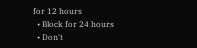for 12 hours
  • Block for 24 hours
  • Don't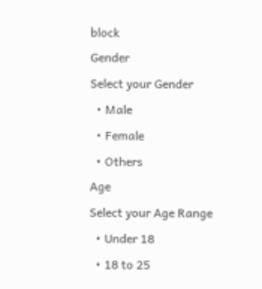block
Gender
Select your Gender
  • Male
  • Female
  • Others
Age
Select your Age Range
  • Under 18
  • 18 to 25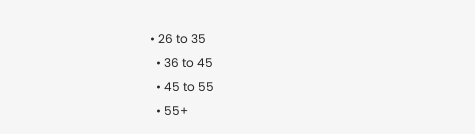• 26 to 35
  • 36 to 45
  • 45 to 55
  • 55+